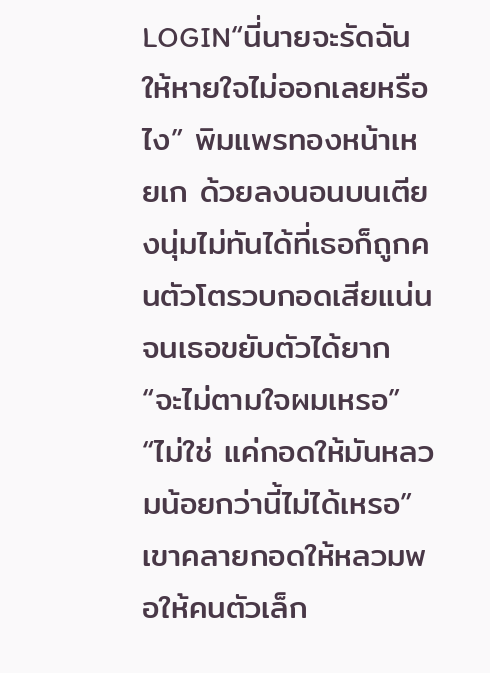LOGIN“นี่นายจะรัดฉันให้หายใจไม่ออกเลยหรือไง” พิมแพรทองหน้าเหยเก ด้วยลงนอนบนเตียงนุ่มไม่ทันได้ที่เธอก็ถูกคนตัวโตรวบกอดเสียแน่นจนเธอขยับตัวได้ยาก
“จะไม่ตามใจผมเหรอ”
“ไม่ใช่ แค่กอดให้มันหลวมน้อยกว่านี้ไม่ได้เหรอ”
เขาคลายกอดให้หลวมพอให้คนตัวเล็ก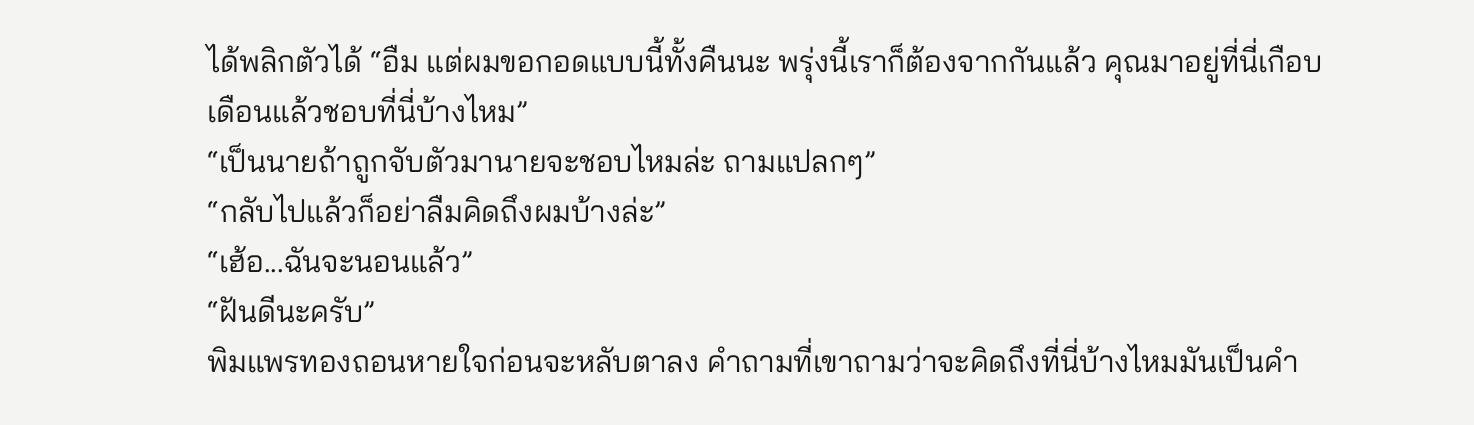ได้พลิกตัวได้ “อืม แต่ผมขอกอดแบบนี้ทั้งคืนนะ พรุ่งนี้เราก็ต้องจากกันแล้ว คุณมาอยู่ที่นี่เกือบเดือนแล้วชอบที่นี่บ้างไหม”
“เป็นนายถ้าถูกจับตัวมานายจะชอบไหมล่ะ ถามแปลกๆ”
“กลับไปแล้วก็อย่าลืมคิดถึงผมบ้างล่ะ”
“เฮ้อ...ฉันจะนอนแล้ว”
“ฝันดีนะครับ”
พิมแพรทองถอนหายใจก่อนจะหลับตาลง คำถามที่เขาถามว่าจะคิดถึงที่นี่บ้างไหมมันเป็นคำ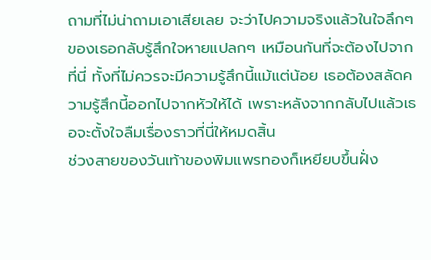ถามที่ไม่น่าถามเอาเสียเลย จะว่าไปความจริงแล้วในใจลึกๆ ของเธอกลับรู้สึกใจหายแปลกๆ เหมือนกันที่จะต้องไปจากที่นี่ ทั้งที่ไม่ควรจะมีความรู้สึกนี้แม้แต่น้อย เธอต้องสลัดความรู้สึกนี้ออกไปจากหัวให้ได้ เพราะหลังจากกลับไปแล้วเธอจะตั้งใจลืมเรื่องราวที่นี่ให้หมดสิ้น
ช่วงสายของวันเท้าของพิมแพรทองก็เหยียบขึ้นฝั่ง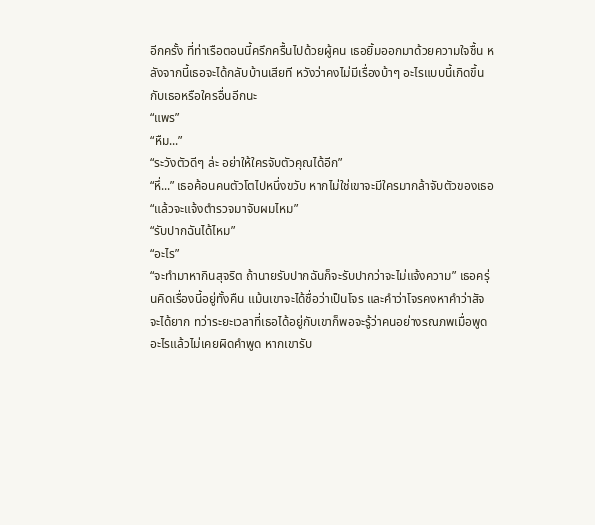อีกครั้ง ที่ท่าเรือตอนนี้ครึกครื้นไปด้วยผู้คน เธอยิ้มออกมาด้วยความใจชื้น หลังจากนี้เธอจะได้กลับบ้านเสียที หวังว่าคงไม่มีเรื่องบ้าๆ อะไรแบบนี้เกิดขึ้นกับเธอหรือใครอื่นอีกนะ
“แพร”
“หืม...”
“ระวังตัวดีๆ ล่ะ อย่าให้ใครจับตัวคุณได้อีก”
“หึ่...” เธอค้อนคนตัวโตไปหนึ่งขวับ หากไม่ใช่เขาจะมีใครมากล้าจับตัวของเธอ
“แล้วจะแจ้งตำรวจมาจับผมไหม”
“รับปากฉันได้ไหม”
“อะไร”
“จะทำมาหากินสุจริต ถ้านายรับปากฉันก็จะรับปากว่าจะไม่แจ้งความ” เธอครุ่นคิดเรื่องนี้อยู่ทั้งคืน แม้นเขาจะได้ชื่อว่าเป็นโจร และคำว่าโจรคงหาคำว่าสัจจะได้ยาก ทว่าระยะเวลาที่เธอได้อยู่กับเขาก็พอจะรู้ว่าคนอย่างรณภพเมื่อพูดอะไรแล้วไม่เคยผิดคำพูด หากเขารับ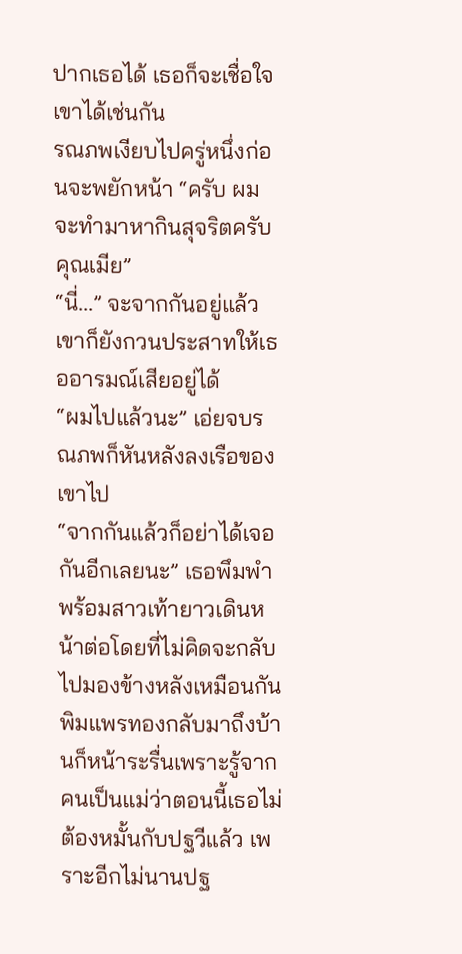ปากเธอได้ เธอก็จะเชื่อใจเขาได้เช่นกัน
รณภพเงียบไปครู่หนึ่งก่อนจะพยักหน้า “ครับ ผมจะทำมาหากินสุจริตครับคุณเมีย”
“นี่...” จะจากกันอยู่แล้วเขาก็ยังกวนประสาทให้เธออารมณ์เสียอยู่ได้
“ผมไปแล้วนะ” เอ่ยจบรณภพก็หันหลังลงเรือของเขาไป
“จากกันแล้วก็อย่าได้เจอกันอีกเลยนะ” เธอพึมพำพร้อมสาวเท้ายาวเดินหน้าต่อโดยที่ไม่คิดจะกลับไปมองข้างหลังเหมือนกัน
พิมแพรทองกลับมาถึงบ้านก็หน้าระรื่นเพราะรู้จากคนเป็นแม่ว่าตอนนี้เธอไม่ต้องหมั้นกับปฐวีแล้ว เพราะอีกไม่นานปฐ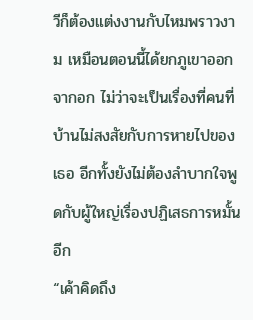วีก็ต้องแต่งงานกับไหมพราวงาม เหมือนตอนนี้ได้ยกภูเขาออกจากอก ไม่ว่าจะเป็นเรื่องที่คนที่บ้านไม่สงสัยกับการหายไปของเธอ อีกทั้งยังไม่ต้องลำบากใจพูดกับผู้ใหญ่เรื่องปฏิเสธการหมั้นอีก
“เค้าคิดถึง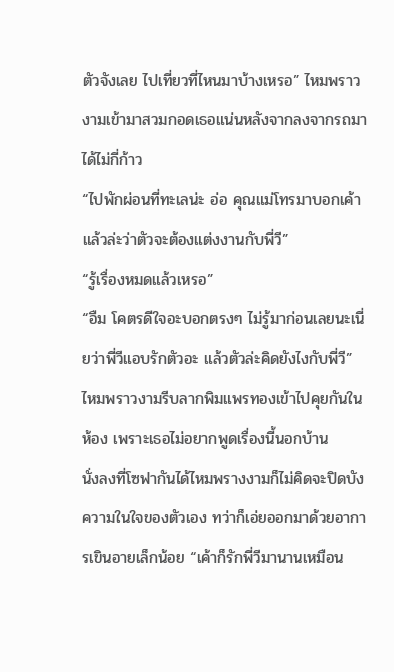ตัวจังเลย ไปเที่ยวที่ไหนมาบ้างเหรอ” ไหมพราวงามเข้ามาสวมกอดเธอแน่นหลังจากลงจากรถมาได้ไม่กี่ก้าว
“ไปพักผ่อนที่ทะเลน่ะ อ่อ คุณแม่โทรมาบอกเค้าแล้วล่ะว่าตัวจะต้องแต่งงานกับพี่วี”
“รู้เรื่องหมดแล้วเหรอ”
“อืม โคตรดีใจอะบอกตรงๆ ไม่รู้มาก่อนเลยนะเนี่ยว่าพี่วีแอบรักตัวอะ แล้วตัวล่ะคิดยังไงกับพี่วี”
ไหมพราวงามรีบลากพิมแพรทองเข้าไปคุยกันในห้อง เพราะเธอไม่อยากพูดเรื่องนี้นอกบ้าน
นั่งลงที่โซฟากันได้ไหมพรางงามก็ไม่คิดจะปิดบังความในใจของตัวเอง ทว่าก็เอ่ยออกมาด้วยอาการเขินอายเล็กน้อย “เค้าก็รักพี่วีมานานเหมือน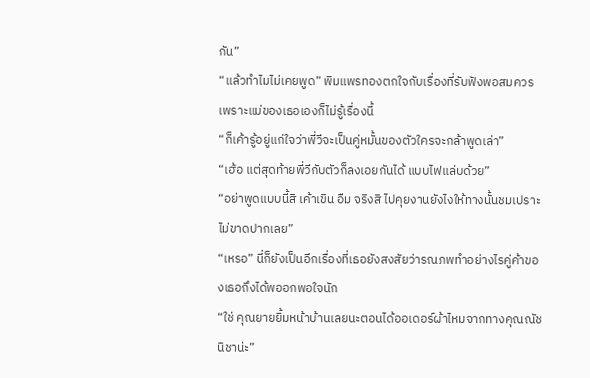กัน”
“แล้วทำไมไม่เคยพูด” พิมแพรทองตกใจกับเรื่องที่รับฟังพอสมควร เพราะแม่ของเธอเองก็ไม่รู้เรื่องนี้
“ก็เค้ารู้อยู่แก่ใจว่าพี่วีจะเป็นคู่หมั้นของตัวใครจะกล้าพูดเล่า”
“เฮ้อ แต่สุดท้ายพี่วีกับตัวก็ลงเอยกันได้ แบบไฟแล่บด้วย”
“อย่าพูดแบบนี้สิ เค้าเขิน อืม จริงสิ ไปคุยงานยังไงให้ทางนั้นชมเปราะไม่ขาดปากเลย”
“เหรอ” นี่ก็ยังเป็นอีกเรื่องที่เธอยังสงสัยว่ารณภพทำอย่างไรคู่ค้าของเธอถึงได้พออกพอใจนัก
“ใช่ คุณยายยิ้มหน้าบ้านเลยนะตอนได้ออเดอร์ผ้าไหมจากทางคุณณัชนิชาน่ะ”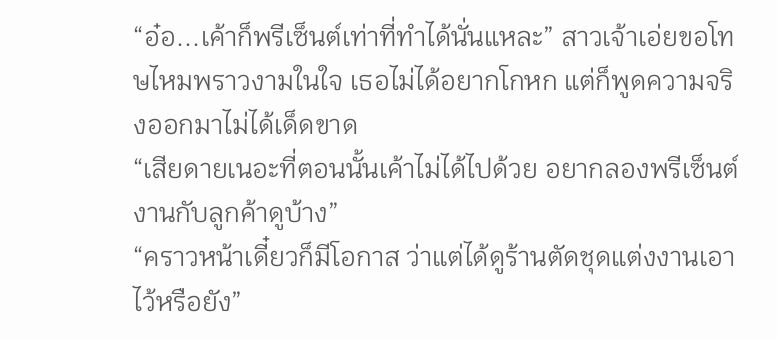“อ๋อ...เค้าก็พรีเซ็นต์เท่าที่ทำได้นั่นแหละ” สาวเจ้าเอ่ยขอโทษไหมพราวงามในใจ เธอไม่ได้อยากโกหก แต่ก็พูดความจริงออกมาไม่ได้เด็ดขาด
“เสียดายเนอะที่ตอนนั้นเค้าไม่ได้ไปด้วย อยากลองพรีเซ็นต์งานกับลูกค้าดูบ้าง”
“คราวหน้าเดี๋ยวก็มีโอกาส ว่าแต่ได้ดูร้านตัดชุดแต่งงานเอาไว้หรือยัง”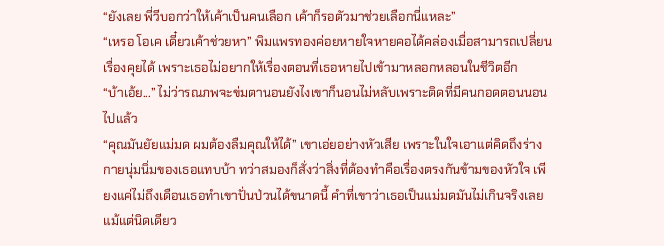“ยังเลย พี่วีบอกว่าให้เค้าเป็นคนเลือก เค้าก็รอตัวมาช่วยเลือกนี่แหละ”
“เหรอ โอเค เดี๋ยวเค้าช่วยหา” พิมแพรทองค่อยหายใจหายคอได้คล่องเมื่อสามารถเปลี่ยนเรื่องคุยได้ เพราะเธอไม่อยากให้เรื่องตอนที่เธอหายไปเข้ามาหลอกหลอนในชีวิตอีก
“บ้าเอ้ย...” ไม่ว่ารณภพจะข่มตานอนยังไงเขาก็นอนไม่หลับเพราะติดที่มีคนกอดตอนนอนไปแล้ว
“คุณมันยัยแม่มด ผมต้องลืมคุณให้ได้” เขาเอ่ยอย่างหัวเสีย เพราะในใจเอาแต่คิดถึงร่างกายนุ่มนิ่มของเธอแทบบ้า ทว่าสมองก็สั่งว่าสิ่งที่ต้องทำคือเรื่องตรงกันข้ามของหัวใจ เพียงแค่ไม่ถึงเดือนเธอทำเขาปั่นป่วนได้ขนาดนี้ คำที่เขาว่าเธอเป็นแม่มดมันไม่เกินจริงเลยแม้แต่นิดเดียว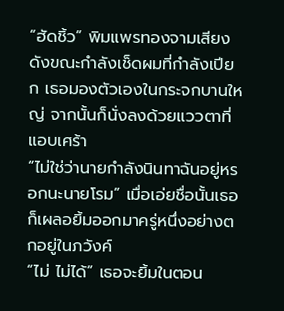“ฮัดชิ้ว” พิมแพรทองจามเสียงดังขณะกำลังเช็ดผมที่กำลังเปียก เธอมองตัวเองในกระจกบานใหญ่ จากนั้นก็นั่งลงด้วยแววตาที่แอบเศร้า
“ไม่ใช่ว่านายกำลังนินทาฉันอยู่หรอกนะนายโรม” เมื่อเอ่ยชื่อนั้นเธอก็เผลอยิ้มออกมาครู่หนึ่งอย่างตกอยู่ในภวังค์
“ไม่ ไม่ได้” เธอจะยิ้มในตอน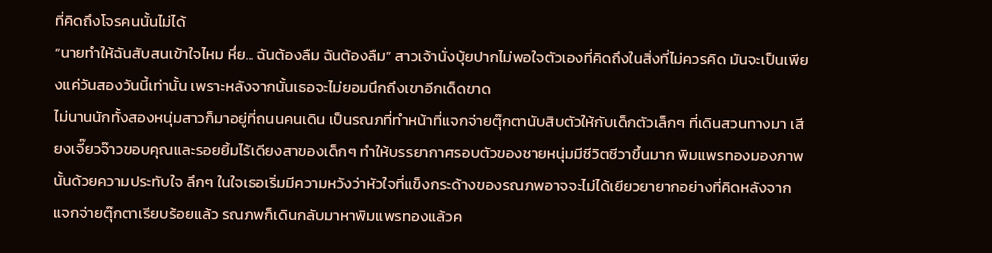ที่คิดถึงโจรคนนั้นไม่ได้
“นายทำให้ฉันสับสนเข้าใจไหม หึ่ย... ฉันต้องลืม ฉันต้องลืม” สาวเจ้านั่งบุ้ยปากไม่พอใจตัวเองที่คิดถึงในสิ่งที่ไม่ควรคิด มันจะเป็นเพียงแค่วันสองวันนี้เท่านั้น เพราะหลังจากนั้นเธอจะไม่ยอมนึกถึงเขาอีกเด็ดขาด
ไม่นานนักทั้งสองหนุ่มสาวก็มาอยู่ที่ถนนคนเดิน เป็นรณภที่ทำหน้าที่แจกจ่ายตุ๊กตานับสิบตัวให้กับเด็กตัวเล็กๆ ที่เดินสวนทางมา เสียงเจี๊ยวจ๊าวขอบคุณและรอยยิ้มไร้เดียงสาของเด็กๆ ทำให้บรรยากาศรอบตัวของชายหนุ่มมีชีวิตชีวาขึ้นมาก พิมแพรทองมองภาพนั้นด้วยความประทับใจ ลึกๆ ในใจเธอเริ่มมีความหวังว่าหัวใจที่แข็งกระด้างของรณภพอาจจะไม่ได้เยียวยายากอย่างที่คิดหลังจากแจกจ่ายตุ๊กตาเรียบร้อยแล้ว รณภพก็เดินกลับมาหาพิมแพรทองแล้วค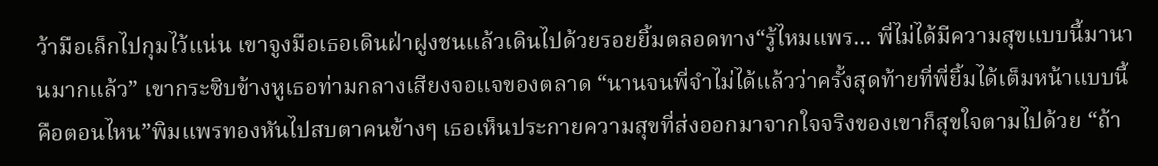ว้ามือเล็กไปกุมไว้แน่น เขาจูงมือเธอเดินฝ่าฝูงชนแล้วเดินไปด้วยรอยยิ้มตลอดทาง“รู้ไหมแพร... พี่ไม่ได้มีความสุขแบบนี้มานานมากแล้ว” เขากระซิบข้างหูเธอท่ามกลางเสียงจอแจของตลาด “นานจนพี่จำไม่ได้แล้วว่าครั้งสุดท้ายที่พี่ยิ้มได้เต็มหน้าแบบนี้คือตอนไหน”พิมแพรทองหันไปสบตาคนข้างๆ เธอเห็นประกายความสุขที่ส่งออกมาจากใจจริงของเขาก็สุขใจตามไปด้วย “ถ้า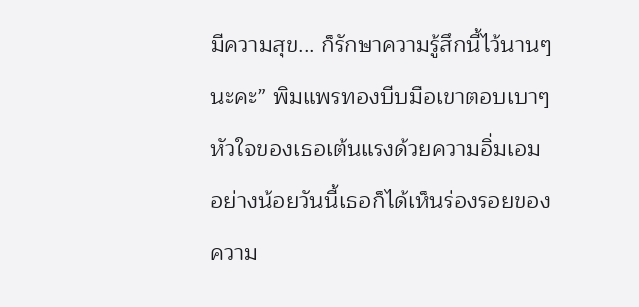มีความสุข... ก็รักษาความรู้สึกนี้ไว้นานๆ นะคะ” พิมแพรทองบีบมือเขาตอบเบาๆหัวใจของเธอเต้นแรงด้วยความอิ่มเอม อย่างน้อยวันนี้เธอก็ได้เห็นร่องรอยของความ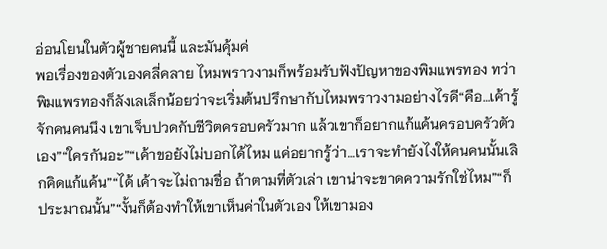อ่อนโยนในตัวผู้ชายคนนี้ และมันคุ้มค่
พอเรื่องของตัวเองคลี่คลาย ไหมพราวงามก็พร้อมรับฟังปัญหาของพิมแพรทอง ทว่าพิมแพรทองก็ลังเลเล็กน้อยว่าจะเริ่มต้นปรึกษากับไหมพราวงามอย่างไรดี“คือ…เค้ารู้จักคนคนนึง เขาเจ็บปวดกับชีวิตครอบครัวมาก แล้วเขาก็อยากแก้แค้นครอบครัวตัวเอง”“ใครกันอะ”“เค้าขอยังไม่บอกได้ไหม แค่อยากรู้ว่า…เราจะทำยังไงให้คนคนนั้นเลิกคิดแก้แค้น”“ได้ เค้าจะไม่ถามชื่อ ถ้าตามที่ตัวเล่า เขาน่าจะขาดความรักใช่ไหม”“ก็ประมาณนั้น”“งั้นก็ต้องทำให้เขาเห็นค่าในตัวเอง ให้เขามอง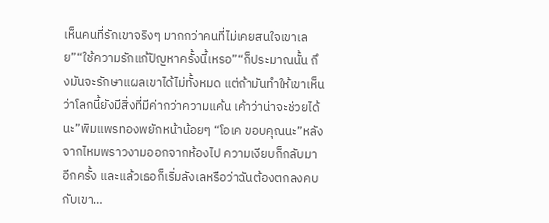เห็นคนที่รักเขาจริงๆ มากกว่าคนที่ไม่เคยสนใจเขาเลย”“ใช้ความรักแก้ปัญหาครั้งนี้เหรอ”“ก็ประมาณนั้น ถึงมันจะรักษาแผลเขาได้ไม่ทั้งหมด แต่ถ้ามันทำให้เขาเห็นว่าโลกนี้ยังมีสิ่งที่มีค่ากว่าความแค้น เค้าว่าน่าจะช่วยได้นะ”พิมแพรทองพยักหน้าน้อยๆ “โอเค ขอบคุณนะ”หลังจากไหมพราวงามออกจากห้องไป ความเงียบก็กลับมาอีกครั้ง และแล้วเธอก็เริ่มลังเลหรือว่าฉันต้องตกลงคบกับเขา…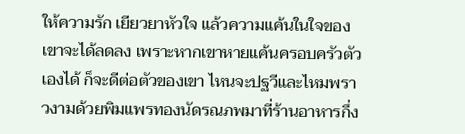ให้ความรัก เยียวยาหัวใจ แล้วความแค้นในใจของเขาจะได้ลดลง เพราะหากเขาหายแค้นครอบครัวตัวเองได้ ก็จะดีต่อตัวของเขา ไหนจะปฐวีและไหมพราวงามด้วยพิมแพรทองนัดรณภพมาที่ร้านอาหารกึ่ง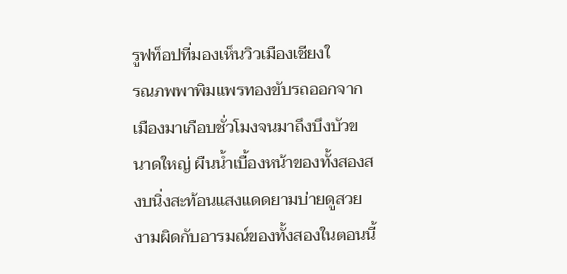รูฟท็อปที่มองเห็นวิวเมืองเชียงใ
รณภพพาพิมแพรทองขับรถออกจากเมืองมาเกือบชั่วโมงจนมาถึงบึงบัวขนาดใหญ่ ผืนน้ำเบื้องหน้าของทั้งสองสงบนิ่งสะท้อนแสงแดดยามบ่ายดูสวยงามผิดกับอารมณ์ของทั้งสองในตอนนี้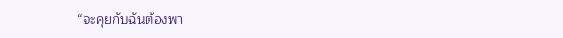“จะคุยกับฉันต้องพา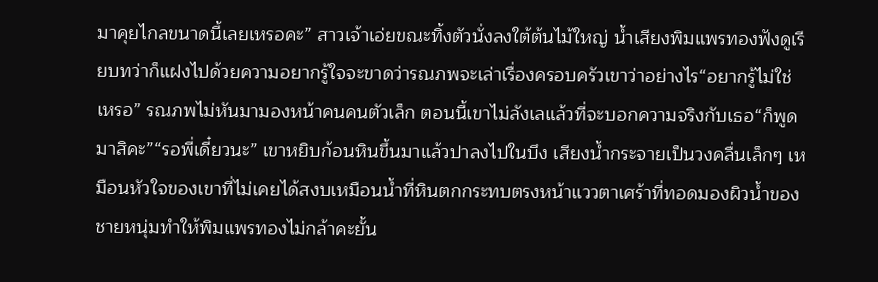มาคุยไกลขนาดนี้เลยเหรอคะ” สาวเจ้าเอ่ยขณะทิ้งตัวนั่งลงใต้ต้นไม้ใหญ่ น้ำเสียงพิมแพรทองฟังดูเรียบทว่าก็แฝงไปด้วยความอยากรู้ใจจะขาดว่ารณภพจะเล่าเรื่องครอบครัวเขาว่าอย่างไร“อยากรู้ไม่ใช่เหรอ” รณภพไม่หันมามองหน้าคนคนตัวเล็ก ตอนนี้เขาไม่ลังเลแล้วที่จะบอกความจริงกับเธอ“ก็พูดมาสิคะ”“รอพี่เดี๋ยวนะ” เขาหยิบก้อนหินขึ้นมาแล้วปาลงไปในบึง เสียงน้ำกระจายเป็นวงคลื่นเล็กๆ เหมือนหัวใจของเขาที่ไม่เคยได้สงบเหมือนน้ำที่หินตกกระทบตรงหน้าแววตาเศร้าที่ทอดมองผิวน้ำของชายหนุ่มทำให้พิมแพรทองไม่กล้าคะยั้น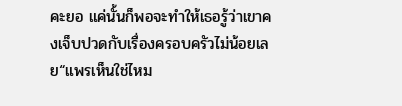คะยอ แค่นั้นก็พอจะทำให้เธอรู้ว่าเขาคงเจ็บปวดกับเรื่องครอบครัวไม่น้อยเลย“แพรเห็นใช่ไหม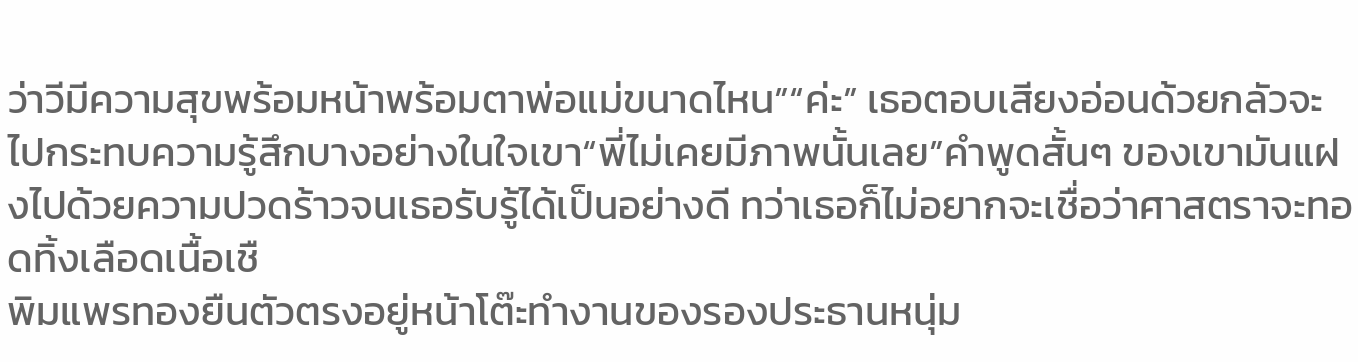ว่าวีมีความสุขพร้อมหน้าพร้อมตาพ่อแม่ขนาดไหน”“ค่ะ” เธอตอบเสียงอ่อนด้วยกลัวจะไปกระทบความรู้สึกบางอย่างในใจเขา“พี่ไม่เคยมีภาพนั้นเลย”คำพูดสั้นๆ ของเขามันแฝงไปด้วยความปวดร้าวจนเธอรับรู้ได้เป็นอย่างดี ทว่าเธอก็ไม่อยากจะเชื่อว่าศาสตราจะทอดทิ้งเลือดเนื้อเชื
พิมแพรทองยืนตัวตรงอยู่หน้าโต๊ะทำงานของรองประธานหนุ่ม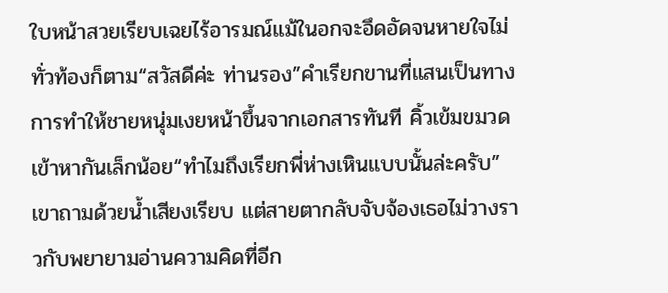ใบหน้าสวยเรียบเฉยไร้อารมณ์แม้ในอกจะอึดอัดจนหายใจไม่ทั่วท้องก็ตาม“สวัสดีค่ะ ท่านรอง”คำเรียกขานที่แสนเป็นทางการทำให้ชายหนุ่มเงยหน้าขึ้นจากเอกสารทันที คิ้วเข้มขมวดเข้าหากันเล็กน้อย“ทำไมถึงเรียกพี่ห่างเหินแบบนั้นล่ะครับ” เขาถามด้วยน้ำเสียงเรียบ แต่สายตากลับจับจ้องเธอไม่วางราวกับพยายามอ่านความคิดที่อีก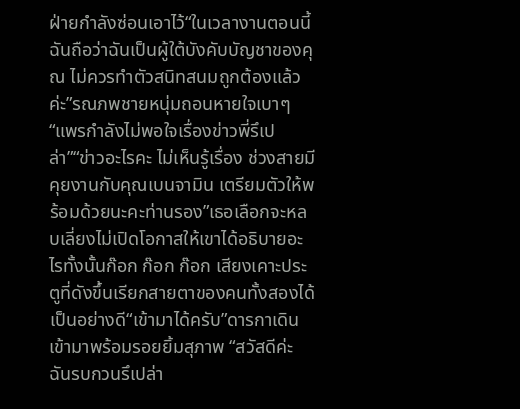ฝ่ายกำลังซ่อนเอาไว้“ในเวลางานตอนนี้ฉันถือว่าฉันเป็นผู้ใต้บังคับบัญชาของคุณ ไม่ควรทำตัวสนิทสนมถูกต้องแล้วค่ะ”รณภพชายหนุ่มถอนหายใจเบาๆ “แพรกำลังไม่พอใจเรื่องข่าวพี่รึเปล่า”“ข่าวอะไรคะ ไม่เห็นรู้เรื่อง ช่วงสายมีคุยงานกับคุณเบนจามิน เตรียมตัวให้พร้อมด้วยนะคะท่านรอง”เธอเลือกจะหลบเลี่ยงไม่เปิดโอกาสให้เขาได้อธิบายอะไรทั้งนั้นก๊อก ก๊อก ก๊อก เสียงเคาะประตูที่ดังขึ้นเรียกสายตาของคนทั้งสองได้เป็นอย่างดี“เข้ามาได้ครับ”ดารกาเดินเข้ามาพร้อมรอยยิ้มสุภาพ “สวัสดีค่ะ ฉันรบกวนรึเปล่า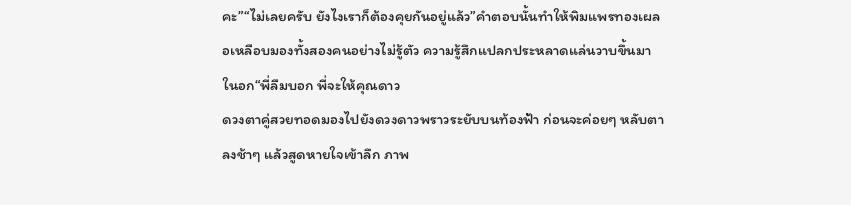คะ”“ไม่เลยครับ ยังไงเราก็ต้องคุยกันอยู่แล้ว”คำตอบนั้นทำให้พิมแพรทองเผลอเหลือบมองทั้งสองคนอย่างไม่รู้ตัว ความรู้สึกแปลกประหลาดแล่นวาบขึ้นมาในอก“พี่ลืมบอก พี่จะให้คุณดาว
ดวงตาคู่สวยทอดมองไปยังดวงดาวพราวระยับบนท้องฟ้า ก่อนจะค่อยๆ หลับตาลงช้าๆ แล้วสูดหายใจเข้าลึก ภาพ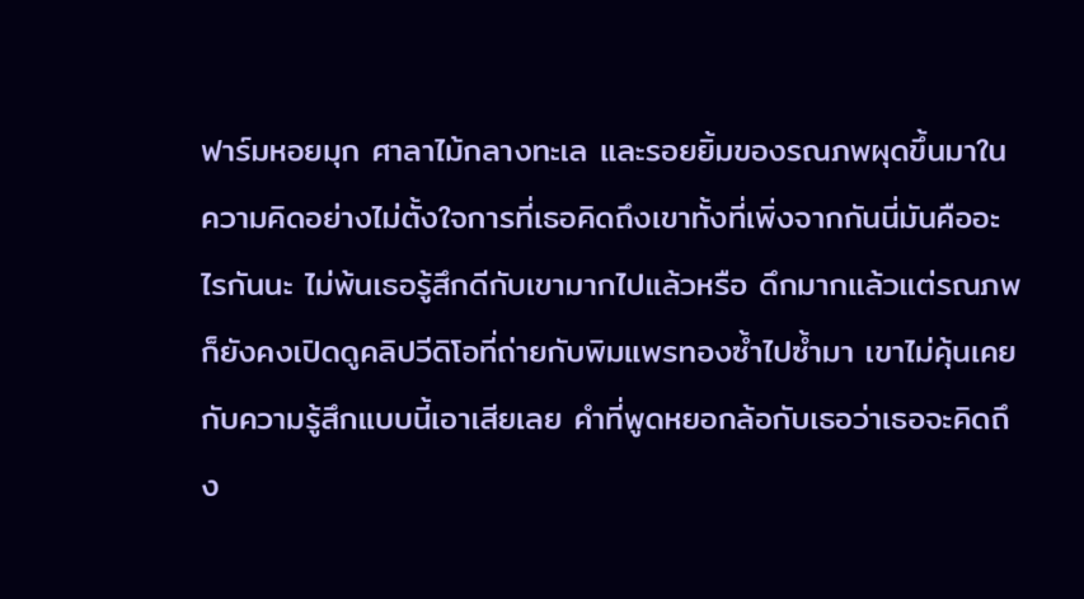ฟาร์มหอยมุก ศาลาไม้กลางทะเล และรอยยิ้มของรณภพผุดขึ้นมาในความคิดอย่างไม่ตั้งใจการที่เธอคิดถึงเขาทั้งที่เพิ่งจากกันนี่มันคืออะไรกันนะ ไม่พ้นเธอรู้สึกดีกับเขามากไปแล้วหรือ ดึกมากแล้วแต่รณภพก็ยังคงเปิดดูคลิปวีดิโอที่ถ่ายกับพิมแพรทองซ้ำไปซ้ำมา เขาไม่คุ้นเคยกับความรู้สึกแบบนี้เอาเสียเลย คำที่พูดหยอกล้อกับเธอว่าเธอจะคิดถึง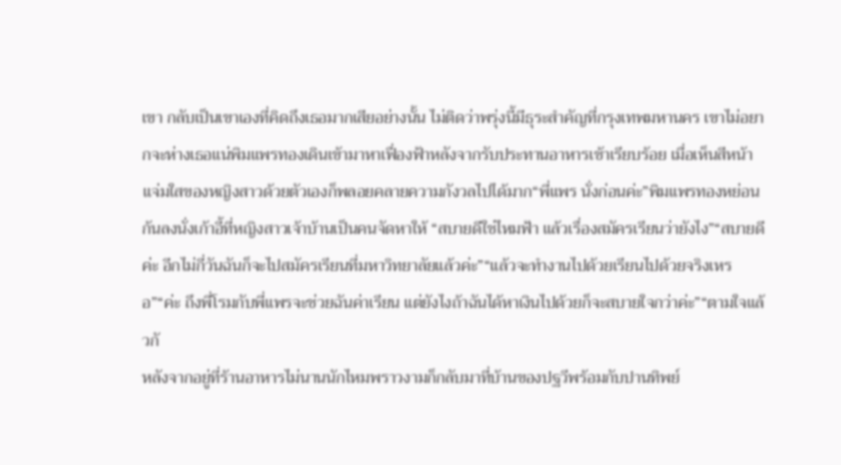เขา กลับเป็นเขาเองที่คิดถึงเธอมากเสียอย่างนั้น ไม่ติดว่าพรุ่งนี้มีธุระสำคัญที่กรุงเทพมหานคร เขาไม่อยากจะห่างเธอแน่พิมแพรทองเดินเข้ามาหาเฟื่องฟ้าหลังจากรับประทานอาหารเช้าเรียบร้อย เมื่อเห็นสีหน้าแจ่มใสของหญิงสาวด้วยตัวเองก็พลอยคลายความกังวลไปได้มาก“พี่แพร นั่งก่อนค่ะ”พิมแพรทองหย่อนก้นลงนั่งเก้าอี้ที่หญิงสาวเจ้าบ้านเป็นคนจัดหาให้ “สบายดีใช่ไหมฟ้า แล้วเรื่องสมัครเรียนว่ายังไง”“สบายดีค่ะ อีกไม่กี่วันฉันก็จะไปสมัครเรียนที่มหาวิทยาลัยแล้วค่ะ”“แล้วจะทำงานไปด้วยเรียนไปด้วยจริงเหรอ”“ค่ะ ถึงพี่โรมกับพี่แพรจะช่วยฉันค่าเรียน แต่ยังไงถ้าฉันได้หาเงินไปด้วยก็จะสบายใจกว่าค่ะ”“ตามใจแล้วกั
หลังจากอยู่ที่ร้านอาหารไม่นานนักไหมพราวงามก็กลับมาที่บ้านของปฐวีพร้อมกับปานทิพย์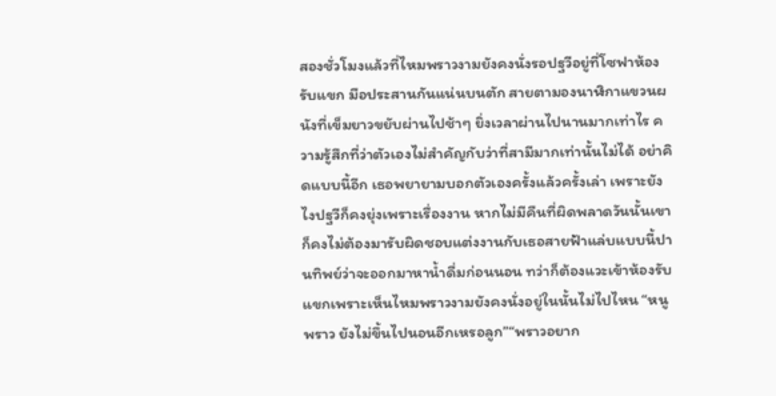สองชั่วโมงแล้วที่ไหมพราวงามยังคงนั่งรอปฐวีอยู่ที่โซฟาห้องรับแขก มือประสานกันแน่นบนตัก สายตามองนาฬิกาแขวนผนังที่เข็มยาวขยับผ่านไปช้าๆ ยิ่งเวลาผ่านไปนานมากเท่าไร ความรู้สึกที่ว่าตัวเองไม่สำคัญกับว่าที่สามีมากเท่านั้นไม่ได้ อย่าคิดแบบนี้อีก เธอพยายามบอกตัวเองครั้งแล้วครั้งเล่า เพราะยังไงปฐวีก็คงยุ่งเพราะเรื่องงาน หากไม่มีคืนที่ผิดพลาดวันนั้นเขาก็คงไม่ต้องมารับผิดชอบแต่งงานกับเธอสายฟ้าแล่บแบบนี้ปานทิพย์ว่าจะออกมาหาน้ำดื่มก่อนนอน ทว่าก็ต้องแวะเข้าห้องรับแขกเพราะเห็นไหมพราวงามยังคงนั่งอยู่ในนั้นไม่ไปไหน “หนูพราว ยังไม่ขึ้นไปนอนอีกเหรอลูก”“พราวอยาก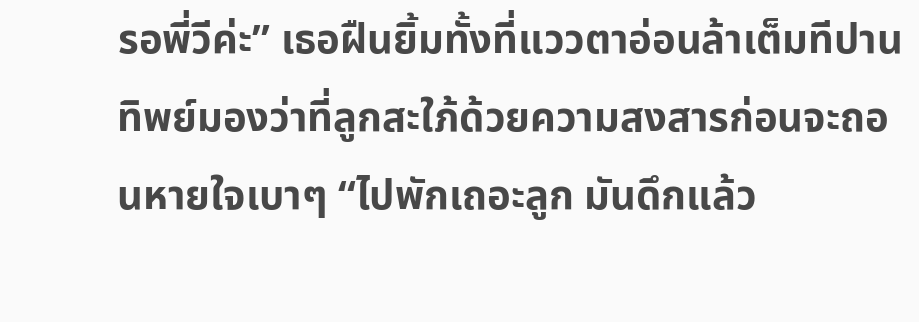รอพี่วีค่ะ” เธอฝืนยิ้มทั้งที่แววตาอ่อนล้าเต็มทีปานทิพย์มองว่าที่ลูกสะใภ้ด้วยความสงสารก่อนจะถอนหายใจเบาๆ “ไปพักเถอะลูก มันดึกแล้ว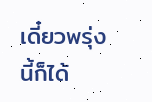เดี๋ยวพรุ่งนี้ก็ได้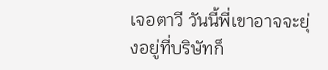เจอตาวี วันนี้พี่เขาอาจจะยุ่งอยู่ที่บริษัทก็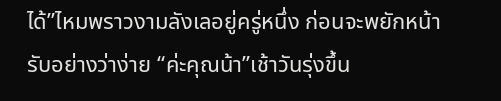ได้”ไหมพราวงามลังเลอยู่ครู่หนึ่ง ก่อนจะพยักหน้ารับอย่างว่าง่าย “ค่ะคุณน้า”เช้าวันรุ่งขึ้น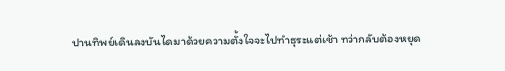ปานทิพย์เดินลงบันไดมาด้วยความตั้งใจจะไปทำธุระแต่เช้า ทว่ากลับต้องหยุด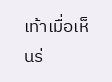เท้าเมื่อเห็นร่